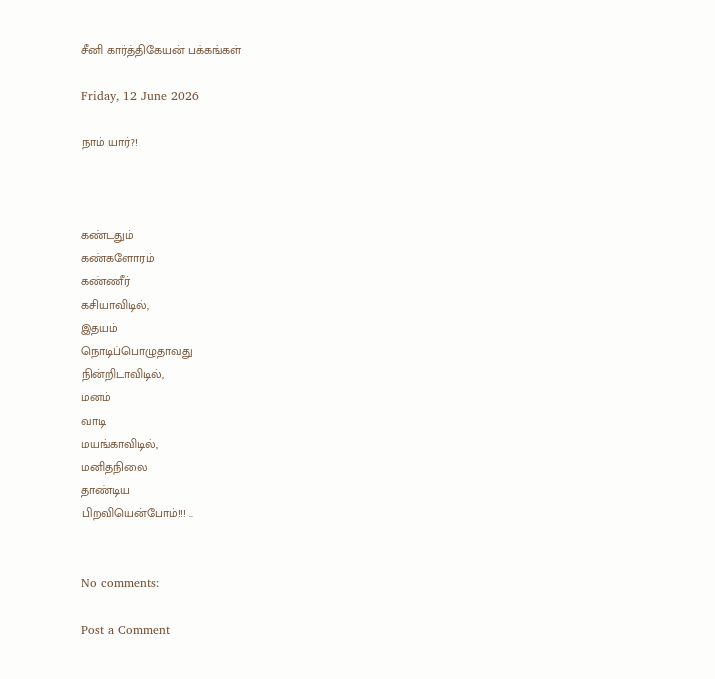சீனி கார்த்திகேயன் பக்கங்கள்

Friday, 12 June 2026

நாம் யார்?!



கண்டதும்
கண்களோரம்
கண்ணீர்
கசியாவிடில்,
இதயம்
நொடிப்பொழுதாவது
நின்றிடாவிடில்,
மனம்
வாடி
மயங்காவிடில்,
மனிதநிலை
தாண்டிய
பிறவியென்போம்!!! ..


No comments:

Post a Comment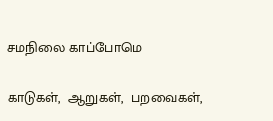சமநிலை காப்போமெ

காடுகள்,  ஆறுகள்,  பறவைகள்,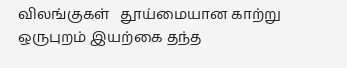விலங்குகள்   தூய்மையான காற்று  ஒருபுறம் இயற்கை தந்த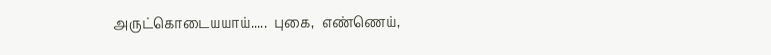அருட்கொடையயாய்.....  புகை,  எண்ணெய்,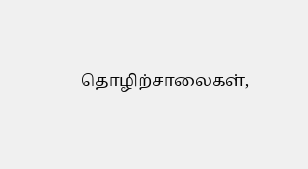தொழிற்சாலைகள்,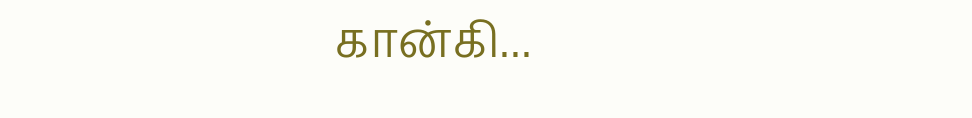கான்கி...